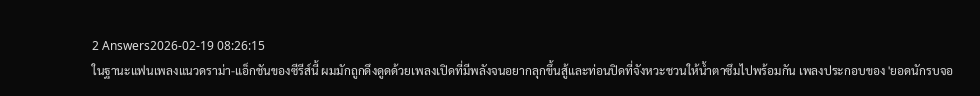2 Answers2026-02-19 08:26:15
ในฐานะแฟนเพลงแนวดราม่า-แอ็กชันของซีรีส์นี้ ผมมักถูกดึงดูดด้วยเพลงเปิดที่มีพลังจนอยากลุกขึ้นสู้และท่อนปิดที่จังหวะชวนให้น้ำตาซึมไปพร้อมกัน เพลงประกอบของ 'ยอดนักรบจอ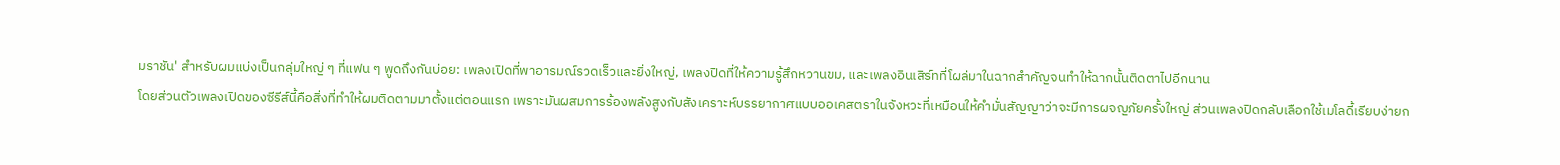มราชัน' สำหรับผมแบ่งเป็นกลุ่มใหญ่ ๆ ที่แฟน ๆ พูดถึงกันบ่อย: เพลงเปิดที่พาอารมณ์รวดเร็วและยิ่งใหญ่, เพลงปิดที่ให้ความรู้สึกหวานขม, และเพลงอินเสิร์ทที่โผล่มาในฉากสำคัญจนทำให้ฉากนั้นติดตาไปอีกนาน
โดยส่วนตัวเพลงเปิดของซีรีส์นี้คือสิ่งที่ทำให้ผมติดตามมาตั้งแต่ตอนแรก เพราะมันผสมการร้องพลังสูงกับสังเคราะห์บรรยากาศแบบออเคสตราในจังหวะที่เหมือนให้คำมั่นสัญญาว่าจะมีการผจญภัยครั้งใหญ่ ส่วนเพลงปิดกลับเลือกใช้เมโลดี้เรียบง่ายก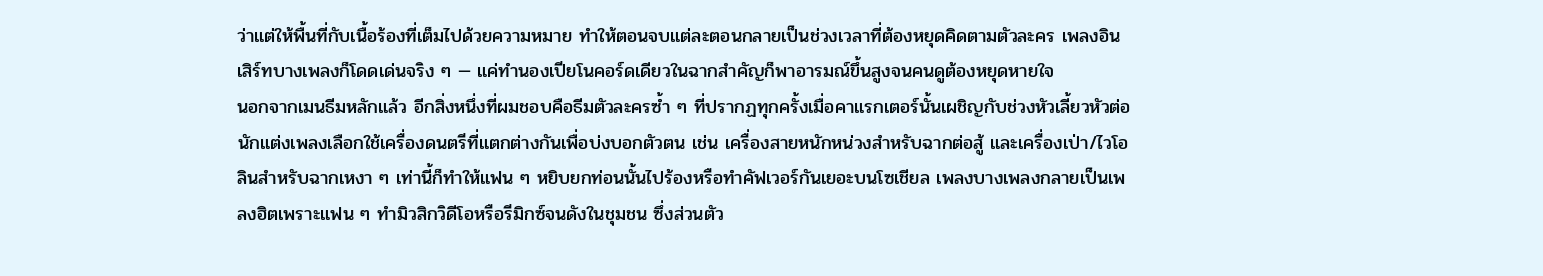ว่าแต่ให้พื้นที่กับเนื้อร้องที่เต็มไปด้วยความหมาย ทำให้ตอนจบแต่ละตอนกลายเป็นช่วงเวลาที่ต้องหยุดคิดตามตัวละคร เพลงอินเสิร์ทบางเพลงก็โดดเด่นจริง ๆ — แค่ทำนองเปียโนคอร์ดเดียวในฉากสำคัญก็พาอารมณ์ขึ้นสูงจนคนดูต้องหยุดหายใจ
นอกจากเมนธีมหลักแล้ว อีกสิ่งหนึ่งที่ผมชอบคือธีมตัวละครซ้ำ ๆ ที่ปรากฏทุกครั้งเมื่อคาแรกเตอร์นั้นเผชิญกับช่วงหัวเลี้ยวหัวต่อ นักแต่งเพลงเลือกใช้เครื่องดนตรีที่แตกต่างกันเพื่อบ่งบอกตัวตน เช่น เครื่องสายหนักหน่วงสำหรับฉากต่อสู้ และเครื่องเป่า/ไวโอลินสำหรับฉากเหงา ๆ เท่านี้ก็ทำให้แฟน ๆ หยิบยกท่อนนั้นไปร้องหรือทำคัฟเวอร์กันเยอะบนโซเชียล เพลงบางเพลงกลายเป็นเพลงฮิตเพราะแฟน ๆ ทำมิวสิกวิดีโอหรือรีมิกซ์จนดังในชุมชน ซึ่งส่วนตัว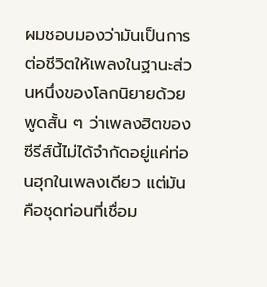ผมชอบมองว่ามันเป็นการต่อชีวิตให้เพลงในฐานะส่วนหนึ่งของโลกนิยายด้วย
พูดสั้น ๆ ว่าเพลงฮิตของซีรีส์นี้ไม่ได้จำกัดอยู่แค่ท่อนฮุกในเพลงเดียว แต่มันคือชุดท่อนที่เชื่อม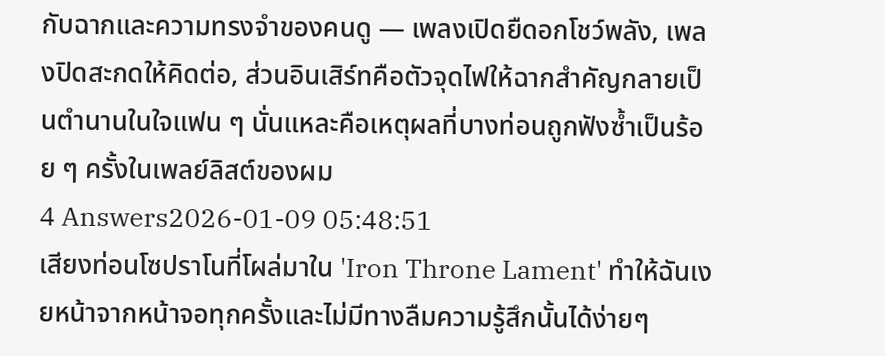กับฉากและความทรงจำของคนดู — เพลงเปิดยืดอกโชว์พลัง, เพลงปิดสะกดให้คิดต่อ, ส่วนอินเสิร์ทคือตัวจุดไฟให้ฉากสำคัญกลายเป็นตำนานในใจแฟน ๆ นั่นแหละคือเหตุผลที่บางท่อนถูกฟังซ้ำเป็นร้อย ๆ ครั้งในเพลย์ลิสต์ของผม
4 Answers2026-01-09 05:48:51
เสียงท่อนโซปราโนที่โผล่มาใน 'Iron Throne Lament' ทำให้ฉันเงยหน้าจากหน้าจอทุกครั้งและไม่มีทางลืมความรู้สึกนั้นได้ง่ายๆ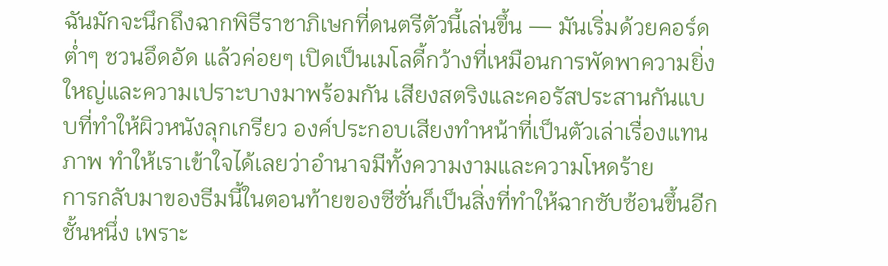ฉันมักจะนึกถึงฉากพิธีราชาภิเษกที่ดนตรีตัวนี้เล่นขึ้น — มันเริ่มด้วยคอร์ดต่ำๆ ชวนอึดอัด แล้วค่อยๆ เปิดเป็นเมโลดี้กว้างที่เหมือนการพัดพาความยิ่งใหญ่และความเปราะบางมาพร้อมกัน เสียงสตริงและคอรัสประสานกันแบบที่ทำให้ผิวหนังลุกเกรียว องค์ประกอบเสียงทำหน้าที่เป็นตัวเล่าเรื่องแทนภาพ ทำให้เราเข้าใจได้เลยว่าอำนาจมีทั้งความงามและความโหดร้าย
การกลับมาของธีมนี้ในตอนท้ายของซีซั่นก็เป็นสิ่งที่ทำให้ฉากซับซ้อนขึ้นอีกชั้นหนึ่ง เพราะ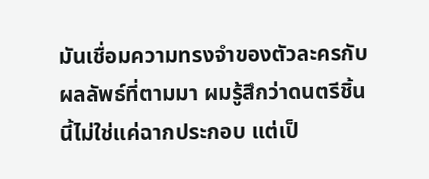มันเชื่อมความทรงจำของตัวละครกับผลลัพธ์ที่ตามมา ผมรู้สึกว่าดนตรีชิ้นนี้ไม่ใช่แค่ฉากประกอบ แต่เป็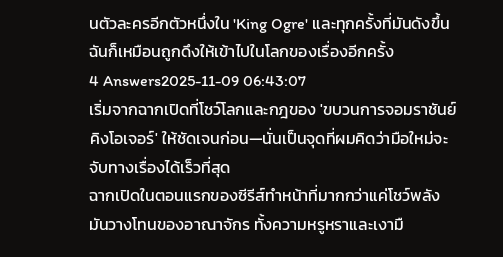นตัวละครอีกตัวหนึ่งใน 'King Ogre' และทุกครั้งที่มันดังขึ้น ฉันก็เหมือนถูกดึงให้เข้าไปในโลกของเรื่องอีกครั้ง
4 Answers2025-11-09 06:43:07
เริ่มจากฉากเปิดที่โชว์โลกและกฎของ 'ขบวนการจอมราชันย์ คิงโอเจอร์' ให้ชัดเจนก่อน—นั่นเป็นจุดที่ผมคิดว่ามือใหม่จะจับทางเรื่องได้เร็วที่สุด
ฉากเปิดในตอนแรกของซีรีส์ทำหน้าที่มากกว่าแค่โชว์พลัง มันวางโทนของอาณาจักร ทั้งความหรูหราและเงามื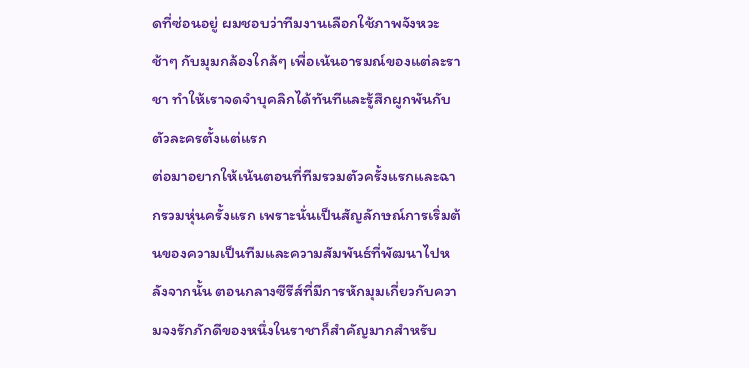ดที่ซ่อนอยู่ ผมชอบว่าทีมงานเลือกใช้ภาพจังหวะช้าๆ กับมุมกล้องใกล้ๆ เพื่อเน้นอารมณ์ของแต่ละราชา ทำให้เราจดจำบุคลิกได้ทันทีและรู้สึกผูกพันกับตัวละครตั้งแต่แรก
ต่อมาอยากให้เน้นตอนที่ทีมรวมตัวครั้งแรกและฉากรวมหุ่นครั้งแรก เพราะนั่นเป็นสัญลักษณ์การเริ่มต้นของความเป็นทีมและความสัมพันธ์ที่พัฒนาไปหลังจากนั้น ตอนกลางซีรีส์ที่มีการหักมุมเกี่ยวกับความจงรักภักดีของหนึ่งในราชาก็สำคัญมากสำหรับ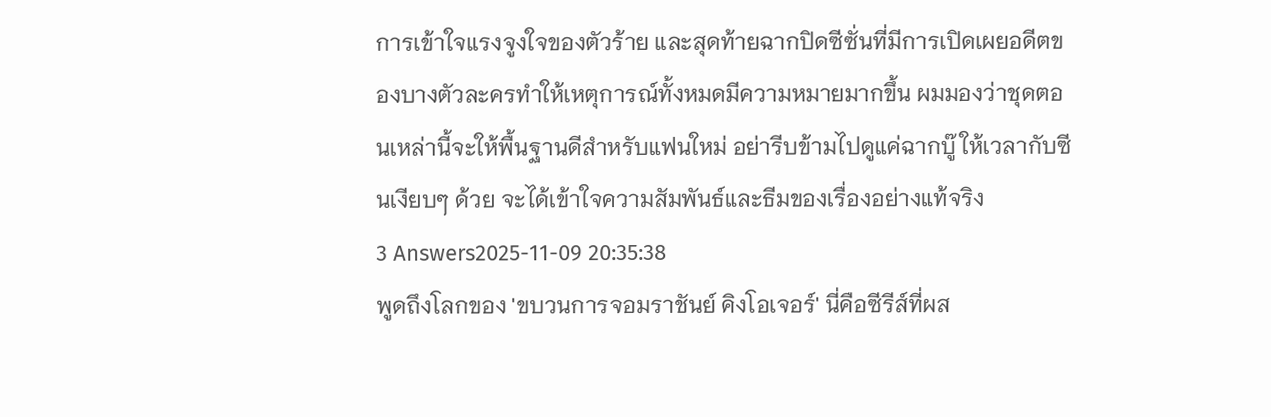การเข้าใจแรงจูงใจของตัวร้าย และสุดท้ายฉากปิดซีซั่นที่มีการเปิดเผยอดีตของบางตัวละครทำให้เหตุการณ์ทั้งหมดมีความหมายมากขึ้น ผมมองว่าชุดตอนเหล่านี้จะให้พื้นฐานดีสำหรับแฟนใหม่ อย่ารีบข้ามไปดูแค่ฉากบู๊ ให้เวลากับซีนเงียบๆ ด้วย จะได้เข้าใจความสัมพันธ์และธีมของเรื่องอย่างแท้จริง
3 Answers2025-11-09 20:35:38
พูดถึงโลกของ 'ขบวนการจอมราชันย์ คิงโอเจอร์' นี่คือซีรีส์ที่ผส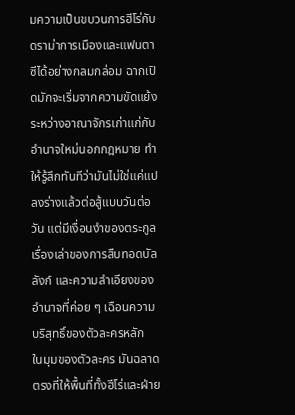มความเป็นขบวนการฮีโร่กับดราม่าการเมืองและแฟนตาซีได้อย่างกลมกล่อม ฉากเปิดมักจะเริ่มจากความขัดแย้งระหว่างอาณาจักรเก่าแก่กับอำนาจใหม่นอกกฎหมาย ทำให้รู้สึกทันทีว่ามันไม่ใช่แค่แปลงร่างแล้วต่อสู้แบบวันต่อวัน แต่มีเงื่อนงำของตระกูล เรื่องเล่าของการสืบทอดบัลลังก์ และความลำเอียงของอำนาจที่ค่อย ๆ เฉือนความบริสุทธิ์ของตัวละครหลัก
ในมุมของตัวละคร มันฉลาดตรงที่ให้พื้นที่ทั้งฮีโร่และฝ่าย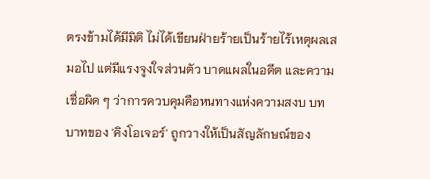ตรงข้ามได้มีมิติ ไม่ได้เขียนฝ่ายร้ายเป็นร้ายไร้เหตุผลเสมอไป แต่มีแรงจูงใจส่วนตัว บาดแผลในอดีต และความเชื่อผิด ๆ ว่าการควบคุมคือหนทางแห่งความสงบ บทบาทของ 'คิงโอเจอร์' ถูกวางให้เป็นสัญลักษณ์ของ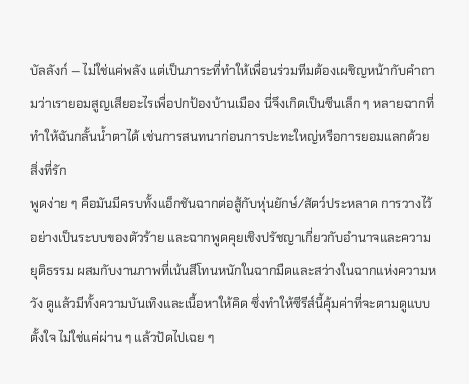บัลลังก์ — ไม่ใช่แค่พลัง แต่เป็นภาระที่ทำให้เพื่อนร่วมทีมต้องเผชิญหน้ากับคำถามว่าเรายอมสูญเสียอะไรเพื่อปกป้องบ้านเมือง นี่จึงเกิดเป็นซีนเล็ก ๆ หลายฉากที่ทำให้ฉันกลั้นน้ำตาได้ เช่นการสนทนาก่อนการปะทะใหญ่หรือการยอมแลกด้วยสิ่งที่รัก
พูดง่าย ๆ คือมันมีครบทั้งแอ็กชันฉากต่อสู้กับหุ่นยักษ์/สัตว์ประหลาด การวางไว้อย่างเป็นระบบของตัวร้าย และฉากพูดคุยเชิงปรัชญาเกี่ยวกับอำนาจและความยุติธรรม ผสมกับงานภาพที่เน้นสีโทนหนักในฉากมืดและสว่างในฉากแห่งความหวัง ดูแล้วมีทั้งความบันเทิงและเนื้อหาให้คิด ซึ่งทำให้ซีรีส์นี้คุ้มค่าที่จะตามดูแบบตั้งใจ ไม่ใช่แค่ผ่าน ๆ แล้วปัดไปเฉย ๆ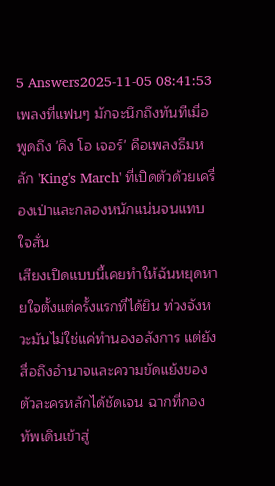5 Answers2025-11-05 08:41:53
เพลงที่แฟนๆ มักจะนึกถึงทันทีเมื่อพูดถึง 'คิง โอ เจอร์' คือเพลงธีมหลัก 'King's March' ที่เปิดตัวด้วยเครื่องเป่าและกลองหนักแน่นจนแทบใจสั่น
เสียงเปิดแบบนี้เคยทำให้ฉันหยุดหายใจตั้งแต่ครั้งแรกที่ได้ยิน ท่วงจังหวะมันไม่ใช่แค่ทำนองอลังการ แต่ยังสื่อถึงอำนาจและความขัดแย้งของตัวละครหลักได้ชัดเจน ฉากที่กองทัพเดินเข้าสู่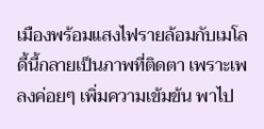เมืองพร้อมแสงไฟรายล้อมกับเมโลดี้นี้กลายเป็นภาพที่ติดตา เพราะเพลงค่อยๆ เพิ่มความเข้มข้น พาไป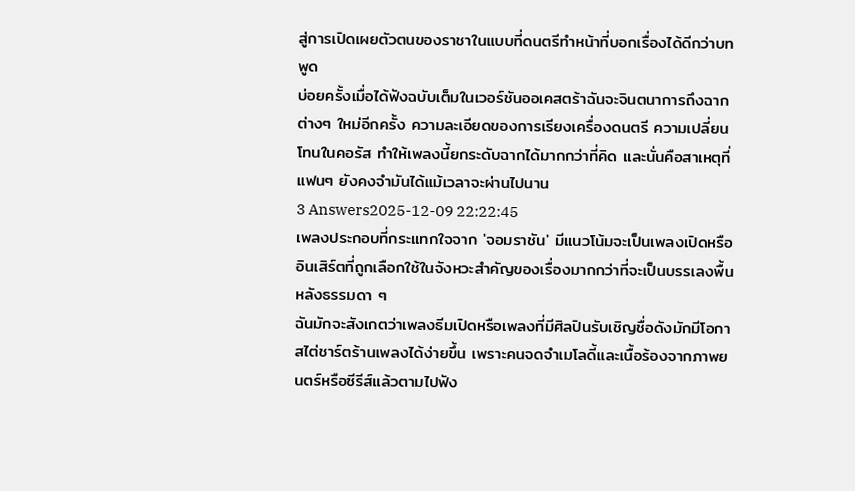สู่การเปิดเผยตัวตนของราชาในแบบที่ดนตรีทำหน้าที่บอกเรื่องได้ดีกว่าบทพูด
บ่อยครั้งเมื่อได้ฟังฉบับเต็มในเวอร์ชันออเคสตร้าฉันจะจินตนาการถึงฉากต่างๆ ใหม่อีกครั้ง ความละเอียดของการเรียงเครื่องดนตรี ความเปลี่ยนโทนในคอรัส ทำให้เพลงนี้ยกระดับฉากได้มากกว่าที่คิด และนั่นคือสาเหตุที่แฟนๆ ยังคงจำมันได้แม้เวลาจะผ่านไปนาน
3 Answers2025-12-09 22:22:45
เพลงประกอบที่กระแทกใจจาก 'จอมราชัน' มีแนวโน้มจะเป็นเพลงเปิดหรืออินเสิร์ตที่ถูกเลือกใช้ในจังหวะสำคัญของเรื่องมากกว่าที่จะเป็นบรรเลงพื้นหลังธรรมดา ๆ
ฉันมักจะสังเกตว่าเพลงธีมเปิดหรือเพลงที่มีศิลปินรับเชิญชื่อดังมักมีโอกาสไต่ชาร์ตร้านเพลงได้ง่ายขึ้น เพราะคนจดจำเมโลดี้และเนื้อร้องจากภาพยนตร์หรือซีรีส์แล้วตามไปฟัง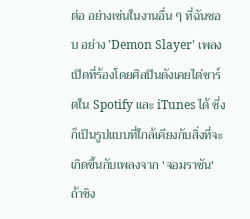ต่อ อย่างเช่นในงานอื่น ๆ ที่ฉันชอบ อย่าง 'Demon Slayer' เพลงเปิดที่ร้องโดยศิลปินดังเคยไต่ชาร์ตใน Spotify และ iTunes ได้ ซึ่งก็เป็นรูปแบบที่ใกล้เคียงกับสิ่งที่จะเกิดขึ้นกับเพลงจาก 'จอมราชัน' ถ้าซิง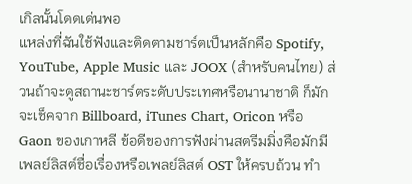เกิลนั้นโดดเด่นพอ
แหล่งที่ฉันใช้ฟังและติดตามชาร์ตเป็นหลักคือ Spotify, YouTube, Apple Music และ JOOX (สำหรับคนไทย) ส่วนถ้าจะดูสถานะชาร์ตระดับประเทศหรือนานาชาติ ก็มักจะเช็คจาก Billboard, iTunes Chart, Oricon หรือ Gaon ของเกาหลี ข้อดีของการฟังผ่านสตรีมมิ่งคือมักมีเพลย์ลิสต์ชื่อเรื่องหรือเพลย์ลิสต์ OST ให้ครบถ้วน ทำ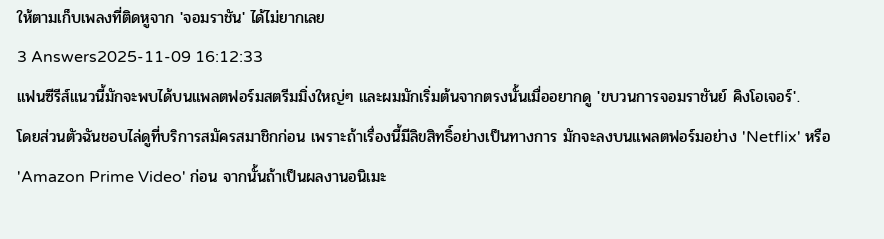ให้ตามเก็บเพลงที่ติดหูจาก 'จอมราชัน' ได้ไม่ยากเลย
3 Answers2025-11-09 16:12:33
แฟนซีรีส์แนวนี้มักจะพบได้บนแพลตฟอร์มสตรีมมิ่งใหญ่ๆ และผมมักเริ่มต้นจากตรงนั้นเมื่ออยากดู 'ขบวนการจอมราชันย์ คิงโอเจอร์'.
โดยส่วนตัวฉันชอบไล่ดูที่บริการสมัครสมาชิกก่อน เพราะถ้าเรื่องนี้มีลิขสิทธิ์อย่างเป็นทางการ มักจะลงบนแพลตฟอร์มอย่าง 'Netflix' หรือ 'Amazon Prime Video' ก่อน จากนั้นถ้าเป็นผลงานอนิเมะ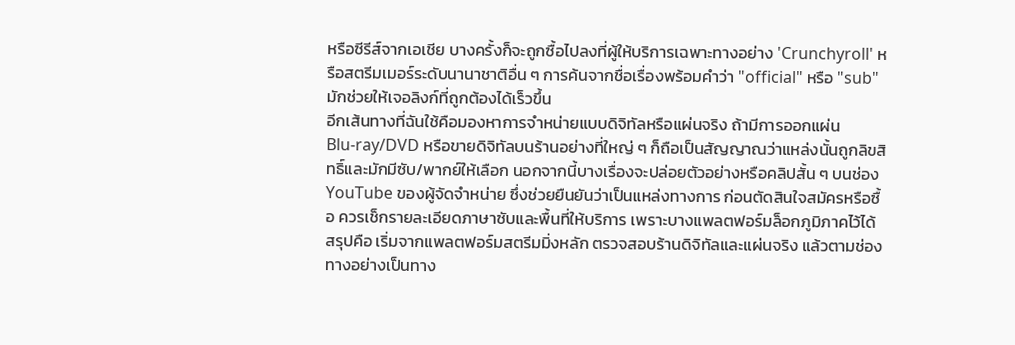หรือซีรีส์จากเอเชีย บางครั้งก็จะถูกซื้อไปลงที่ผู้ให้บริการเฉพาะทางอย่าง 'Crunchyroll' หรือสตรีมเมอร์ระดับนานาชาติอื่น ๆ การค้นจากชื่อเรื่องพร้อมคำว่า "official" หรือ "sub" มักช่วยให้เจอลิงก์ที่ถูกต้องได้เร็วขึ้น
อีกเส้นทางที่ฉันใช้คือมองหาการจำหน่ายแบบดิจิทัลหรือแผ่นจริง ถ้ามีการออกแผ่น Blu‑ray/DVD หรือขายดิจิทัลบนร้านอย่างที่ใหญ่ ๆ ก็ถือเป็นสัญญาณว่าแหล่งนั้นถูกลิขสิทธิ์และมักมีซับ/พากย์ให้เลือก นอกจากนี้บางเรื่องจะปล่อยตัวอย่างหรือคลิปสั้น ๆ บนช่อง YouTube ของผู้จัดจำหน่าย ซึ่งช่วยยืนยันว่าเป็นแหล่งทางการ ก่อนตัดสินใจสมัครหรือซื้อ ควรเช็กรายละเอียดภาษาซับและพื้นที่ให้บริการ เพราะบางแพลตฟอร์มล็อกภูมิภาคไว้ได้
สรุปคือ เริ่มจากแพลตฟอร์มสตรีมมิ่งหลัก ตรวจสอบร้านดิจิทัลและแผ่นจริง แล้วตามช่องทางอย่างเป็นทาง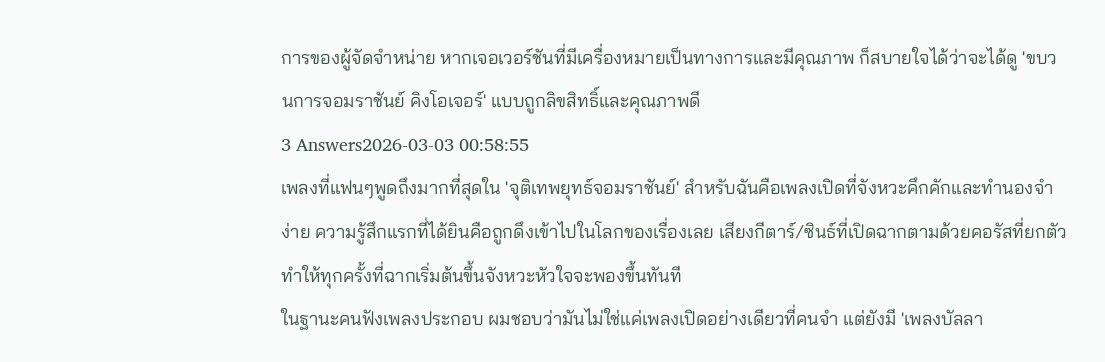การของผู้จัดจำหน่าย หากเจอเวอร์ชันที่มีเครื่องหมายเป็นทางการและมีคุณภาพ ก็สบายใจได้ว่าจะได้ดู 'ขบวนการจอมราชันย์ คิงโอเจอร์' แบบถูกลิขสิทธิ์และคุณภาพดี
3 Answers2026-03-03 00:58:55
เพลงที่แฟนๆพูดถึงมากที่สุดใน 'จุติเทพยุทธ์จอมราชันย์' สำหรับฉันคือเพลงเปิดที่จังหวะคึกคักและทำนองจำง่าย ความรู้สึกแรกที่ได้ยินคือถูกดึงเข้าไปในโลกของเรื่องเลย เสียงกีตาร์/ซินธ์ที่เปิดฉากตามด้วยคอรัสที่ยกตัว ทำให้ทุกครั้งที่ฉากเริ่มต้นขึ้นจังหวะหัวใจจะพองขึ้นทันที
ในฐานะคนฟังเพลงประกอบ ผมชอบว่ามันไม่ใช่แค่เพลงเปิดอย่างเดียวที่คนจำ แต่ยังมี 'เพลงบัลลา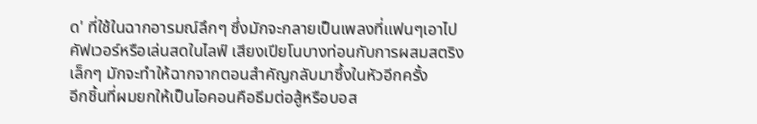ด' ที่ใช้ในฉากอารมณ์ลึกๆ ซึ่งมักจะกลายเป็นเพลงที่แฟนๆเอาไปคัฟเวอร์หรือเล่นสดในไลฟ์ เสียงเปียโนบางท่อนกับการผสมสตริงเล็กๆ มักจะทำให้ฉากจากตอนสำคัญกลับมาซึ้งในหัวอีกครั้ง
อีกชิ้นที่ผมยกให้เป็นไอคอนคือธีมต่อสู้หรือบอส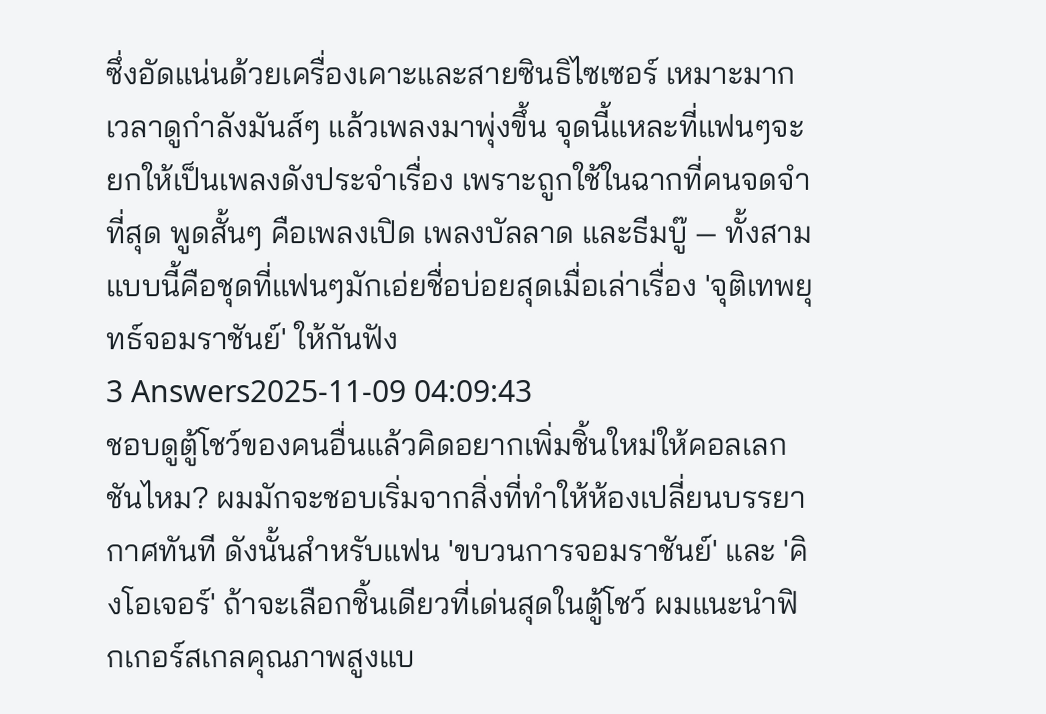ซึ่งอัดแน่นด้วยเครื่องเคาะและสายซินธิไซเซอร์ เหมาะมากเวลาดูกำลังมันส์ๆ แล้วเพลงมาพุ่งขึ้น จุดนี้แหละที่แฟนๆจะยกให้เป็นเพลงดังประจำเรื่อง เพราะถูกใช้ในฉากที่คนจดจำที่สุด พูดสั้นๆ คือเพลงเปิด เพลงบัลลาด และธีมบู๊ — ทั้งสามแบบนี้คือชุดที่แฟนๆมักเอ่ยชื่อบ่อยสุดเมื่อเล่าเรื่อง 'จุติเทพยุทธ์จอมราชันย์' ให้กันฟัง
3 Answers2025-11-09 04:09:43
ชอบดูตู้โชว์ของคนอื่นแล้วคิดอยากเพิ่มชิ้นใหม่ให้คอลเลกชันไหม? ผมมักจะชอบเริ่มจากสิ่งที่ทำให้ห้องเปลี่ยนบรรยากาศทันที ดังนั้นสำหรับแฟน 'ขบวนการจอมราชันย์' และ 'คิงโอเจอร์' ถ้าจะเลือกชิ้นเดียวที่เด่นสุดในตู้โชว์ ผมแนะนำฟิกเกอร์สเกลคุณภาพสูงแบ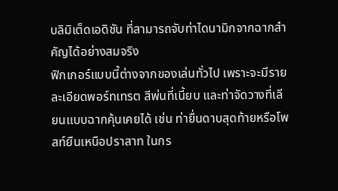บลิมิเต็ดเอดิชัน ที่สามารถจับท่าไดนามิกจากฉากสำคัญได้อย่างสมจริง
ฟิกเกอร์แบบนี้ต่างจากของเล่นทั่วไป เพราะจะมีรายละเอียดพอร์ทเทรต สีพ่นที่เนี้ยบ และท่าจัดวางที่เลียนแบบฉากคุ้นเคยได้ เช่น ท่ายื่นดาบสุดท้ายหรือโพสท์ยืนเหนือปราสาท ในกร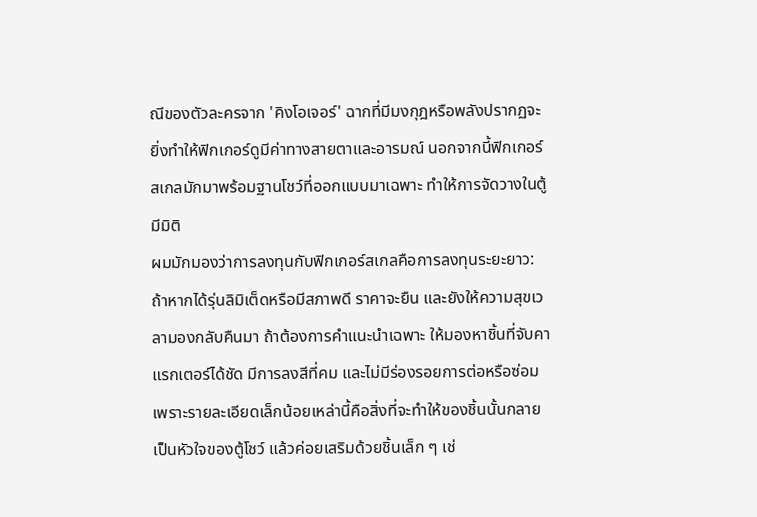ณีของตัวละครจาก 'คิงโอเจอร์' ฉากที่มีมงกุฎหรือพลังปรากฏจะยิ่งทำให้ฟิกเกอร์ดูมีค่าทางสายตาและอารมณ์ นอกจากนี้ฟิกเกอร์สเกลมักมาพร้อมฐานโชว์ที่ออกแบบมาเฉพาะ ทำให้การจัดวางในตู้มีมิติ
ผมมักมองว่าการลงทุนกับฟิกเกอร์สเกลคือการลงทุนระยะยาว: ถ้าหากได้รุ่นลิมิเต็ดหรือมีสภาพดี ราคาจะยืน และยังให้ความสุขเวลามองกลับคืนมา ถ้าต้องการคำแนะนําเฉพาะ ให้มองหาชิ้นที่จับคาแรกเตอร์ได้ชัด มีการลงสีที่คม และไม่มีร่องรอยการต่อหรือซ่อม เพราะรายละเอียดเล็กน้อยเหล่านี้คือสิ่งที่จะทำให้ของชิ้นนั้นกลายเป็นหัวใจของตู้โชว์ แล้วค่อยเสริมด้วยชิ้นเล็ก ๆ เช่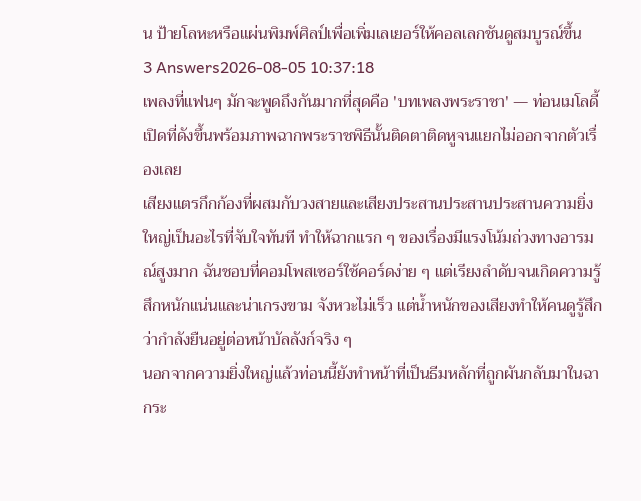น ป้ายโลหะหรือแผ่นพิมพ์ศิลป์เพื่อเพิ่มเลเยอร์ให้คอลเลกชันดูสมบูรณ์ขึ้น
3 Answers2026-08-05 10:37:18
เพลงที่แฟนๆ มักจะพูดถึงกันมากที่สุดคือ 'บทเพลงพระราชา' — ท่อนเมโลดี้เปิดที่ดังขึ้นพร้อมภาพฉากพระราชพิธีนั้นติดตาติดหูจนแยกไม่ออกจากตัวเรื่องเลย
เสียงแตรกึกก้องที่ผสมกับวงสายและเสียงประสานประสานประสานความยิ่งใหญ่เป็นอะไรที่จับใจทันที ทำให้ฉากแรก ๆ ของเรื่องมีแรงโน้มถ่วงทางอารมณ์สูงมาก ฉันชอบที่คอมโพสเซอร์ใช้คอร์ดง่าย ๆ แต่เรียงลำดับจนเกิดความรู้สึกหนักแน่นและน่าเกรงขาม จังหวะไม่เร็ว แต่น้ำหนักของเสียงทำให้คนดูรู้สึกว่ากำลังยืนอยู่ต่อหน้าบัลลังก์จริง ๆ
นอกจากความยิ่งใหญ่แล้วท่อนนี้ยังทำหน้าที่เป็นธีมหลักที่ถูกผันกลับมาในฉากระ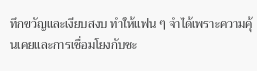ทึกขวัญและเงียบสงบ ทำให้แฟน ๆ จำได้เพราะความคุ้นเคยและการเชื่อมโยงกับชะ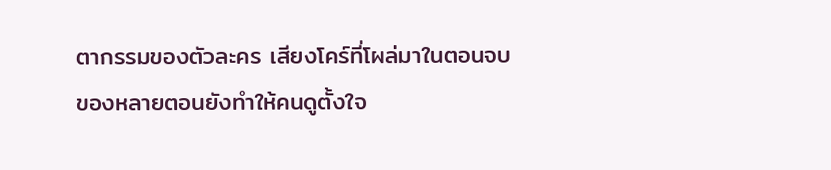ตากรรมของตัวละคร เสียงโคร์ที่โผล่มาในตอนจบของหลายตอนยังทำให้คนดูตั้งใจ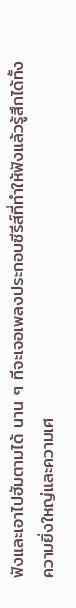ฟังและเอาไปฮัมตามได้ นาน ๆ ทีจะเจอเพลงประกอบซีรีส์ที่ทำให้ฟังแล้วรู้สึกได้ทั้งความยิ่งใหญ่และความเศ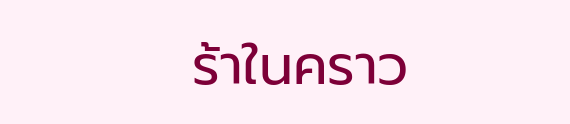ร้าในคราว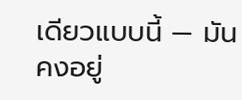เดียวแบบนี้ — มันคงอยู่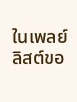ในเพลย์ลิสต์ขอ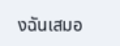งฉันเสมอ